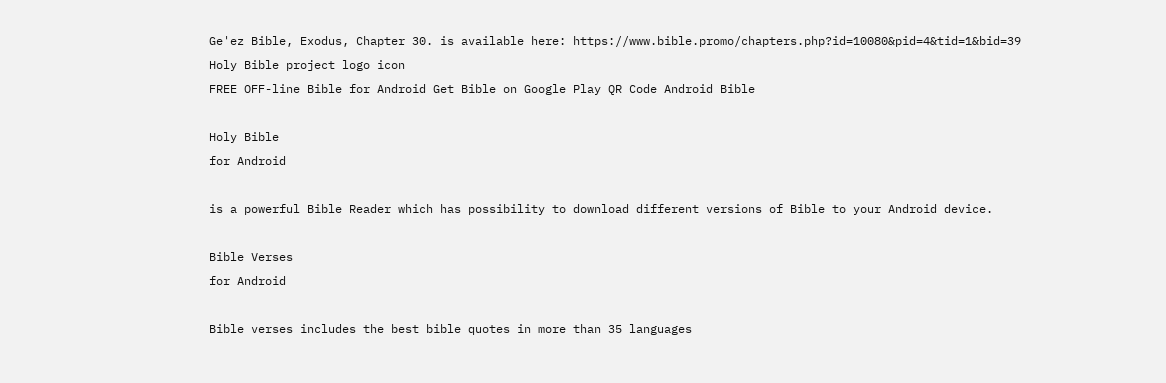Ge'ez Bible, Exodus, Chapter 30. is available here: https://www.bible.promo/chapters.php?id=10080&pid=4&tid=1&bid=39
Holy Bible project logo icon
FREE OFF-line Bible for Android Get Bible on Google Play QR Code Android Bible

Holy Bible
for Android

is a powerful Bible Reader which has possibility to download different versions of Bible to your Android device.

Bible Verses
for Android

Bible verses includes the best bible quotes in more than 35 languages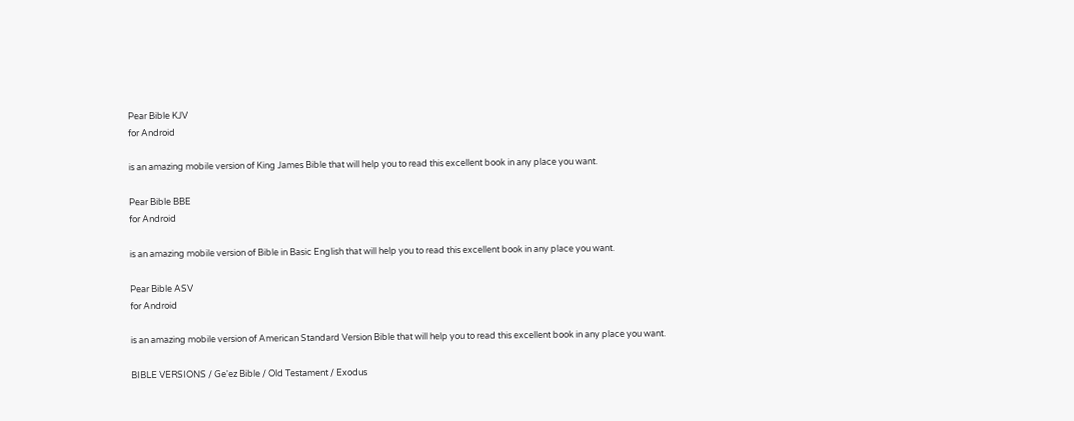Pear Bible KJV
for Android

is an amazing mobile version of King James Bible that will help you to read this excellent book in any place you want.

Pear Bible BBE
for Android

is an amazing mobile version of Bible in Basic English that will help you to read this excellent book in any place you want.

Pear Bible ASV
for Android

is an amazing mobile version of American Standard Version Bible that will help you to read this excellent book in any place you want.

BIBLE VERSIONS / Ge'ez Bible / Old Testament / Exodus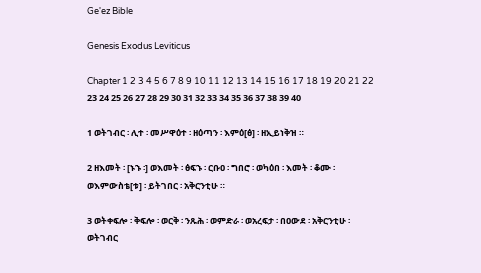Ge'ez Bible

Genesis Exodus Leviticus

Chapter 1 2 3 4 5 6 7 8 9 10 11 12 13 14 15 16 17 18 19 20 21 22 23 24 25 26 27 28 29 30 31 32 33 34 35 36 37 38 39 40

1 ወትገብር ፡ ሊተ ፡ መሥዋዕተ ፡ ዘዕጣን ፡ እምዕ[ፅ] ፡ ዘኢይነቅዝ ።

2 ዘእመት ፡ [ኑኁ ፡] ወእመት ፡ ፅፍኁ ፡ ርቡዐ ፡ ግበሮ ፡ ወካዕበ ፡ እመት ፡ ቆሙ ፡ ወእምውስቴ[ቱ] ፡ ይትገበር ፡ አቅርንቲሁ ።

3 ወትቀፍሎ ፡ ቅፍሎ ፡ ወርቅ ፡ ንጹሕ ፡ ወምድራ ፡ ወአረፍታ ፡ በዐውደ ፡ አቅርንቲሁ ፡ ወትገብር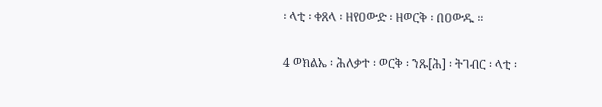፡ ላቲ ፡ ቀጸላ ፡ ዘየዐውድ ፡ ዘወርቅ ፡ በዐውዱ ።

4 ወክልኤ ፡ ሕለቃተ ፡ ወርቅ ፡ ንጹ[ሕ] ፡ ትገብር ፡ ላቲ ፡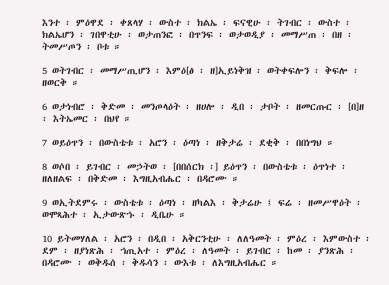እንተ ፡ ምዕዋደ ፡ ቀጸላሃ ፡ ውስተ ፡ ክልኤ ፡ ፍናዊሁ ፡ ትገብር ፡ ውስተ ፡ ክልኤሆን ፡ ገበዋቲሁ ፡ ወታጠንፎ ፡ በጥንፍ ፡ ወታወዲያ ፡ መማሥጠ ፡ በዘ ፡ ትመሥጦን ፡ ቦቱ ።

5 ወትገብር ፡ መማሥጢሆን ፡ እምዕ[ፅ ፡ ዘ]ኢይነቅዝ ፡ ወትቀፍሎን ፡ ቅፍሎ ፡ ዘወርቅ ።

6 ወታነብሮ ፡ ቅድመ ፡ መንጦላዕት ፡ ዘሀሎ ፡ ዲበ ፡ ታቦት ፡ ዘመርጡር ፡ [በ]ዘ ፡ እትኤመር ፡ በህየ ።

7 ወይዕጥን ፡ በውስቴቱ ፡ አሮን ፡ ዕጣነ ፡ ዘቅታሬ ፡ ደቂቅ ፡ በበነግህ ።

8 ወሶበ ፡ ይገብር ፡ መኃትወ ፡ [በበሰርክ ፡] ይዕጥን ፡ በውስቴቱ ፡ ዕጥነተ ፡ ዘለዘልፍ ፡ በቅድመ ፡ እግዚአብሔር ፡ በዳሮሙ ።

9 ወኢትደምሩ ፡ ውስቴቱ ፡ ዕጣነ ፡ ዘካልእ ፡ ቅታሬሁ ፤ ፍሬ ፡ ዘመሥዋዕት ፡ ወሞጻሕተ ፡ ኢታውጽኁ ፡ ዲቤሁ ።

10 ይትመሃለል ፡ አሮን ፡ በዲበ ፡ አቅርንቲሁ ፡ ለለዓመት ፡ ምዕረ ፡ እምውስተ ፡ ደም ፡ ዘያነጽሕ ፡ ኀጢአተ ፡ ምዕረ ፡ ለዓመት ፡ ይገብር ፡ ከመ ፡ ያንጽሕ ፡ በዳሮሙ ፡ ወቅዱሰ ፡ ቅዱሳን ፡ ውእቱ ፡ ለእግዚአብሔር ።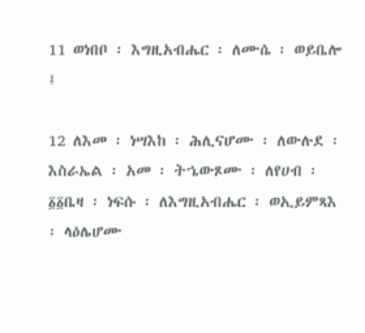11 ወነበቦ ፡ እግዚአብሔር ፡ ለሙሴ ፡ ወይቤሎ ፤

12 ለእመ ፡ ነሣእከ ፡ ሕሊናሆሙ ፡ ለውሉደ ፡ እስራኤል ፡ አመ ፡ ትኄውጾሙ ፡ ለየሀብ ፡ ፩፩ቤዛ ፡ ነፍሱ ፡ ለእግዚአብሔር ፡ ወኢይምጻእ ፡ ላዕሌሆሙ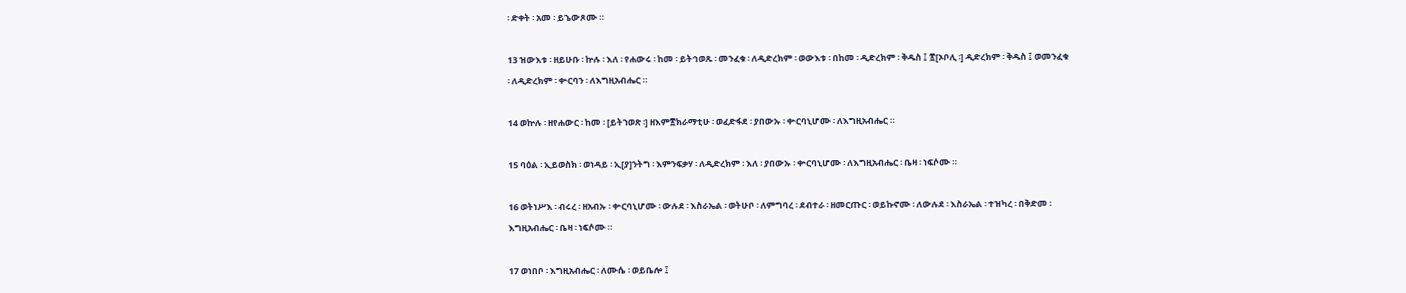፡ ድቀት ፡ አመ ፡ ይኄውጾሙ ።

13 ዝውእቱ ፡ ዘይሁቡ ፡ ኵሉ ፡ እለ ፡ የሐውሩ ፡ ከመ ፡ ይትኅወጹ ፡ መንፈቁ ፡ ለዲድረክም ፡ ወውእቱ ፡ በከመ ፡ ዲድረክም ፡ ቅዱስ ፤ ፳[ኦቦሊ ፡] ዲድረክም ፡ ቅዱስ ፤ ወመንፈቁ ፡ ለዲድረክም ፡ ቍርባን ፡ ለእግዚአብሔር ።

14 ወኵሉ ፡ ዘየሐውር ፡ ከመ ፡ [ይትኀወጽ ፡] ዘእም፳ክራማቲሁ ፡ ወፈድፋደ ፡ ያበውኡ ፡ ቍርባኒሆሙ ፡ ለእግዚአብሔር ።

15 ባዕል ፡ ኢይወስክ ፡ ወነዳይ ፡ ኢ[ያ]ንትግ ፡ እምንፍቃሃ ፡ ለዲድረክም ፡ እለ ፡ ያበውኡ ፡ ቍርባኒሆሙ ፡ ለእግዚአብሔር ፡ ቤዛ ፡ ነፍሶሙ ።

16 ወትነሥእ ፡ ብሩረ ፡ ዘአብኡ ፡ ቍርባኒሆሙ ፡ ውሉደ ፡ እስራኤል ፡ ወትሁቦ ፡ ለምግባረ ፡ ደብተራ ፡ ዘመርጡር ፡ ወይኩኖሙ ፡ ለውሉደ ፡ እስራኤል ፡ ተዝካረ ፡ በቅድመ ፡ እግዚአብሔር ፡ ቤዛ ፡ ነፍሶሙ ።

17 ወነበቦ ፡ እግዚአብሔር ፡ ለሙሴ ፡ ወይቤሎ ፤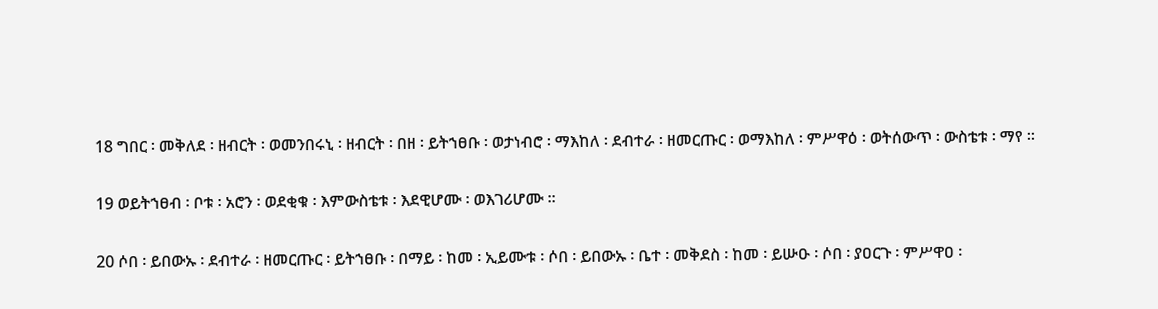18 ግበር ፡ መቅለደ ፡ ዘብርት ፡ ወመንበሩኒ ፡ ዘብርት ፡ በዘ ፡ ይትኀፀቡ ፡ ወታነብሮ ፡ ማእከለ ፡ ደብተራ ፡ ዘመርጡር ፡ ወማእከለ ፡ ምሥዋዕ ፡ ወትሰውጥ ፡ ውስቴቱ ፡ ማየ ።

19 ወይትኀፀብ ፡ ቦቱ ፡ አሮን ፡ ወደቂቁ ፡ እምውስቴቱ ፡ እደዊሆሙ ፡ ወእገሪሆሙ ።

20 ሶበ ፡ ይበውኡ ፡ ደብተራ ፡ ዘመርጡር ፡ ይትኀፀቡ ፡ በማይ ፡ ከመ ፡ ኢይሙቱ ፡ ሶበ ፡ ይበውኡ ፡ ቤተ ፡ መቅደስ ፡ ከመ ፡ ይሡዑ ፡ ሶበ ፡ ያዐርጉ ፡ ምሥዋዐ ፡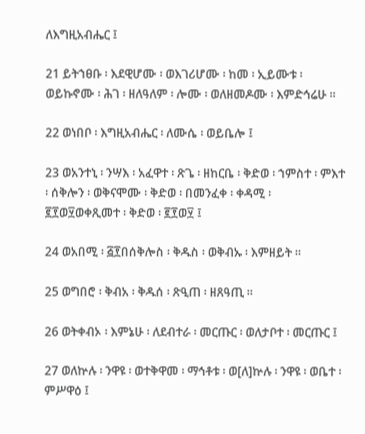ለእግዚአብሔር ፤

21 ይትኀፀቡ ፡ እደዊሆሙ ፡ ወእገሪሆሙ ፡ ከመ ፡ ኢይሙቱ ፡ ወይኩኖሙ ፡ ሕገ ፡ ዘለዓለም ፡ ሎሙ ፡ ወለዘመዶሙ ፡ እምድኅሬሁ ።

22 ወነበቦ ፡ እግዚአብሔር ፡ ለሙሴ ፡ ወይቤሎ ፤

23 ወአንተኒ ፡ ንሣእ ፡ አፈዋተ ፡ ጽጌ ፡ ዘከርቤ ፡ ቅድወ ፡ ኀምስተ ፡ ምእተ ፡ ሰቅሎን ፡ ወቅናሞሙ ፡ ቅድወ ፡ በመንፈቀ ፡ ቀዳሚ ፡ ፪፻ወ፶ወቀጺመተ ፡ ቅድወ ፡ ፪፻ወ፶ ፤

24 ወአበሚ ፡ ፭፻በሰቅሎስ ፡ ቅዱስ ፡ ወቅብኡ ፡ እምዘይት ።

25 ወግበሮ ፡ ቅብአ ፡ ቅዱሰ ፡ ጽዒጠ ፡ ዘጸዓጢ ።

26 ወትቀብኦ ፡ እምኔሁ ፡ ለደብተራ ፡ መርጡር ፡ ወለታቦተ ፡ መርጡር ፤

27 ወለኵሉ ፡ ንዋዩ ፡ ወተቅዋመ ፡ ማኅቶቱ ፡ ወ[ለ]ኵሉ ፡ ንዋዩ ፡ ወቤተ ፡ ምሥዋዕ ፤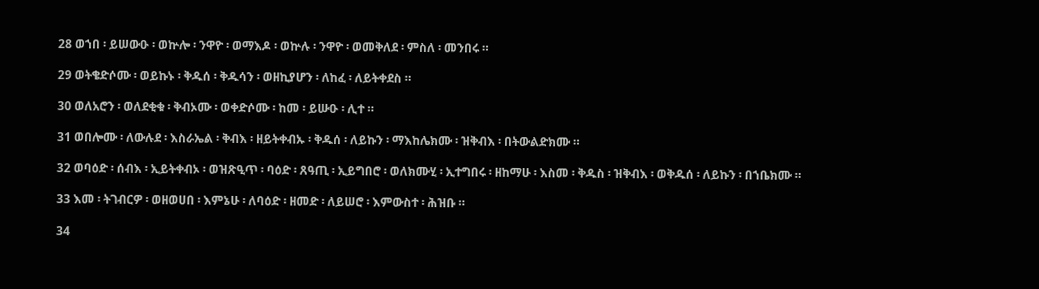28 ወኀበ ፡ ይሠውዑ ፡ ወኵሎ ፡ ንዋዮ ፡ ወማእዶ ፡ ወኵሉ ፡ ንዋዮ ፡ ወመቅለደ ፡ ምስለ ፡ መንበሩ ።

29 ወትቄድሶሙ ፡ ወይኩኑ ፡ ቅዱሰ ፡ ቅዱሳን ፡ ወዘኪያሆን ፡ ለከፈ ፡ ለይትቀደስ ።

30 ወለአሮን ፡ ወለደቂቁ ፡ ቅብኦሙ ፡ ወቀድሶሙ ፡ ከመ ፡ ይሡዑ ፡ ሊተ ።

31 ወበሎሙ ፡ ለውሉደ ፡ እስራኤል ፡ ቅብእ ፡ ዘይትቀብኡ ፡ ቅዱሰ ፡ ለይኩን ፡ ማእከሌክሙ ፡ ዝቅብእ ፡ በትውልድክሙ ።

32 ወባዕድ ፡ ሰብእ ፡ ኢይትቀብኦ ፡ ወዝጽዒጥ ፡ ባዕድ ፡ ጸዓጢ ፡ ኢይግበሮ ፡ ወለክሙሂ ፡ ኢተግበሩ ፡ ዘከማሁ ፡ እስመ ፡ ቅዱስ ፡ ዝቅብእ ፡ ወቅዱሰ ፡ ለይኩን ፡ በኀቤክሙ ።

33 እመ ፡ ትገብርዎ ፡ ወዘወሀበ ፡ እምኔሁ ፡ ለባዕድ ፡ ዘመድ ፡ ለይሠሮ ፡ እምውስተ ፡ ሕዝቡ ።

34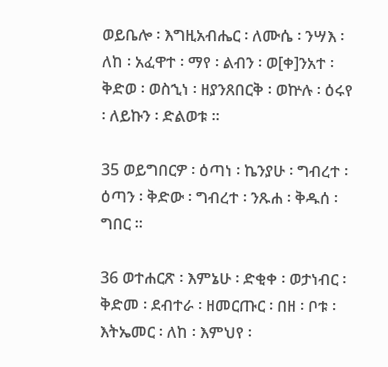ወይቤሎ ፡ እግዚአብሔር ፡ ለሙሴ ፡ ንሣእ ፡ ለከ ፡ አፈዋተ ፡ ማየ ፡ ልብን ፡ ወ[ቀ]ንአተ ፡ ቅድወ ፡ ወስኂነ ፡ ዘያንጸበርቅ ፡ ወኵሉ ፡ ዕሩየ ፡ ለይኩን ፡ ድልወቱ ።

35 ወይግበርዎ ፡ ዕጣነ ፡ ኬንያሁ ፡ ግብረተ ፡ ዕጣን ፡ ቅድው ፡ ግብረተ ፡ ንጹሐ ፡ ቅዱሰ ፡ ግበር ።

36 ወተሐርጽ ፡ እምኔሁ ፡ ድቂቀ ፡ ወታነብር ፡ ቅድመ ፡ ደብተራ ፡ ዘመርጡር ፡ በዘ ፡ ቦቱ ፡ እትኤመር ፡ ለከ ፡ እምህየ ፡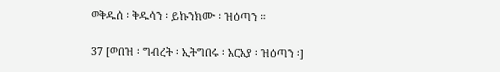ወቅዱሰ ፡ ቅዱሳን ፡ ይኩንክሙ ፡ ዝዕጣን ።

37 [ወበዝ ፡ ግብረት ፡ ኢትግበሩ ፡ አርአያ ፡ ዝዕጣን ፡]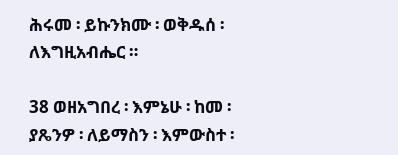ሕሩመ ፡ ይኩንክሙ ፡ ወቅዱሰ ፡ ለእግዚአብሔር ።

38 ወዘአግበረ ፡ እምኔሁ ፡ ከመ ፡ ያጼንዎ ፡ ለይማስን ፡ እምውስተ ፡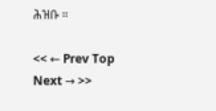ሕዝቡ ።

<< ← Prev Top Next → >>